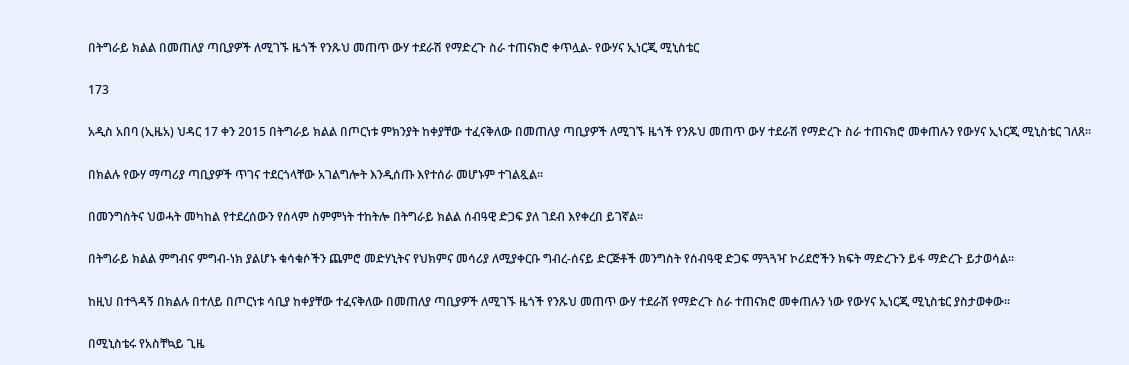በትግራይ ክልል በመጠለያ ጣቢያዎች ለሚገኙ ዜጎች የንጹህ መጠጥ ውሃ ተደራሽ የማድረጉ ስራ ተጠናክሮ ቀጥሏል- የውሃና ኢነርጂ ሚኒስቴር

173

አዲስ አበባ (ኢዜአ) ህዳር 17 ቀን 2015 በትግራይ ክልል በጦርነቱ ምክንያት ከቀያቸው ተፈናቅለው በመጠለያ ጣቢያዎች ለሚገኙ ዜጎች የንጹህ መጠጥ ውሃ ተደራሽ የማድረጉ ስራ ተጠናክሮ መቀጠሉን የውሃና ኢነርጂ ሚኒስቴር ገለጸ።

በክልሉ የውሃ ማጣሪያ ጣቢያዎች ጥገና ተደርጎላቸው አገልግሎት እንዲሰጡ እየተሰራ መሆኑም ተገልጿል፡፡

በመንግስትና ህወሓት መካከል የተደረሰውን የሰላም ስምምነት ተከትሎ በትግራይ ክልል ሰብዓዊ ድጋፍ ያለ ገደብ እየቀረበ ይገኛል፡፡

በትግራይ ክልል ምግብና ምግብ-ነክ ያልሆኑ ቁሳቁሶችን ጨምሮ መድሃኒትና የህክምና መሳሪያ ለሚያቀርቡ ግብረ-ሰናይ ድርጅቶች መንግስት የሰብዓዊ ድጋፍ ማጓጓዣ ኮሪደሮችን ክፍት ማድረጉን ይፋ ማድረጉ ይታወሳል፡፡

ከዚህ በተጓዳኝ በክልሉ በተለይ በጦርነቱ ሳቢያ ከቀያቸው ተፈናቅለው በመጠለያ ጣቢያዎች ለሚገኙ ዜጎች የንጹህ መጠጥ ውሃ ተደራሽ የማድረጉ ስራ ተጠናክሮ መቀጠሉን ነው የውሃና ኢነርጂ ሚኒስቴር ያስታወቀው፡፡

በሚኒስቴሩ የአስቸኳይ ጊዜ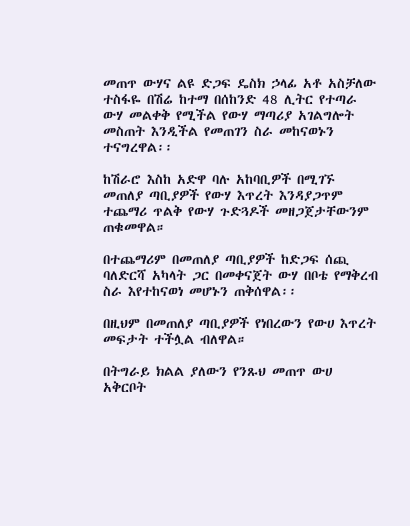መጠጥ ውሃና ልዩ ድጋፍ ዴስክ ኃላፊ አቶ አስቻለው ተስፋዬ በሽሬ ከተማ በሰከንድ 48 ሊትር የተጣራ ውሃ መልቀቅ የሚችል የውሃ ማጣሪያ አገልግሎት መስጠት እንዲችል የመጠገን ስራ መከናወኑን ተናግረዋል፡፡

ከሽራሮ እስከ አድዋ ባሉ አከባቢዎች በሚገኙ መጠለያ ጣቢያዎች የውሃ እጥረት እንዳያጋጥም ተጨማሪ ጥልቅ የውሃ ጉድጓዶች መዘጋጀታቸውንም ጠቁመዋል።

በተጨማሪም በመጠለያ ጣቢያዎች ከድጋፍ ሰጪ ባለድርሻ አካላት ጋር በመቀናጀት ውሃ በቦቴ የማቅረብ ስራ እየተከናወነ መሆኑን ጠቅሰዋል፡፡

በዚህም በመጠለያ ጣቢያዎች የነበረውን የውሀ እጥረት መፍታት ተችሏል ብለዋል።

በትግራይ ክልል ያለውን የንጹህ መጠጥ ውሀ አቅርቦት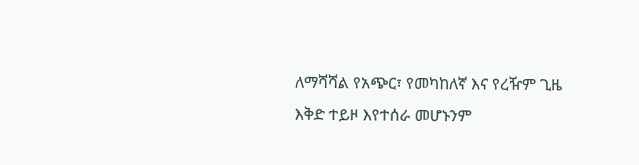ለማሻሻል የአጭር፣ የመካከለኛ እና የረዥም ጊዜ እቅድ ተይዞ እየተሰራ መሆኑንም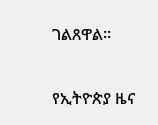ገልጸዋል።

የኢትዮጵያ ዜና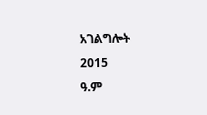አገልግሎት
2015
ዓ.ም